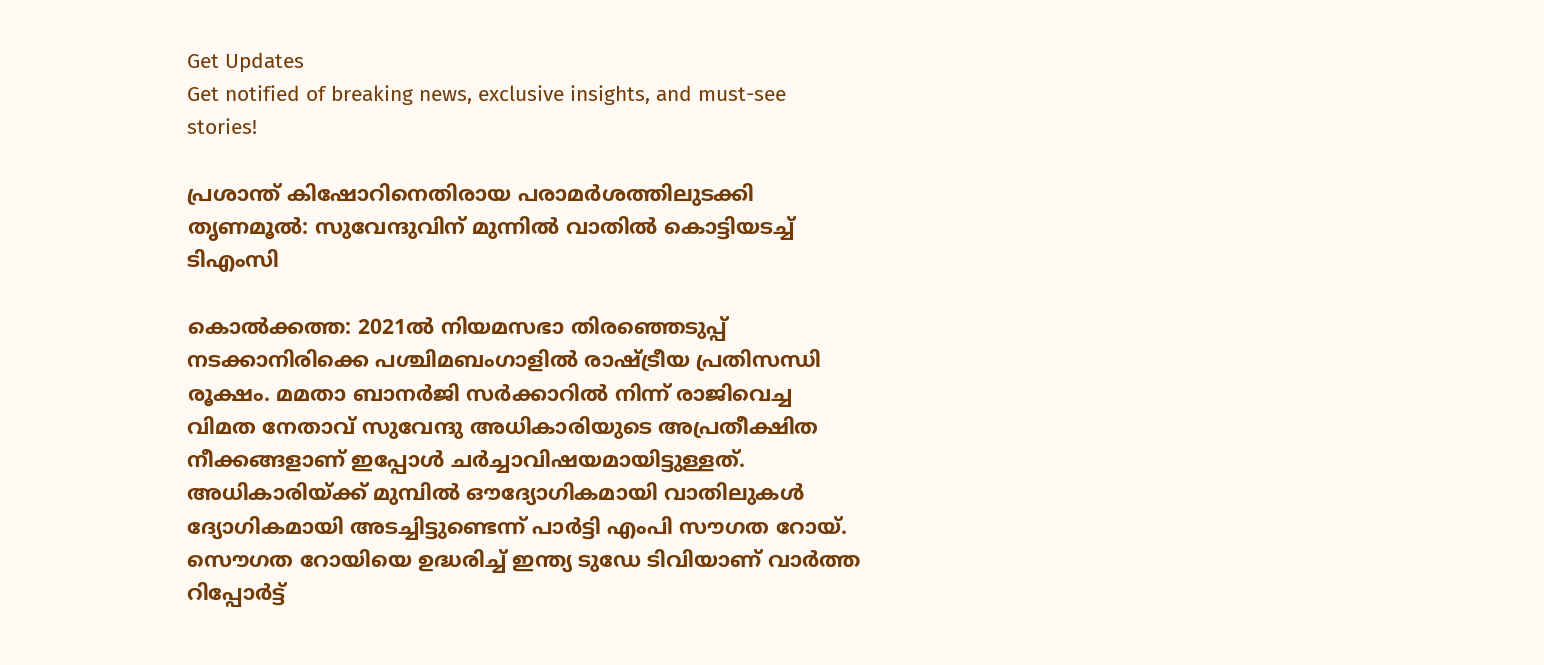Get Updates
Get notified of breaking news, exclusive insights, and must-see stories!

പ്രശാന്ത് കിഷോറിനെതിരായ പരാമർശത്തിലുടക്കി തൃണമൂൽ: സുവേന്ദുവിന് മുന്നിൽ വാതിൽ കൊട്ടിയടച്ച് ടിഎംസി

കൊൽക്കത്ത: 2021ൽ നിയമസഭാ തിരഞ്ഞെടുപ്പ് നടക്കാനിരിക്കെ പശ്ചിമബംഗാളിൽ രാഷ്ട്രീയ പ്രതിസന്ധി രൂക്ഷം. മമതാ ബാനർജി സർക്കാറിൽ നിന്ന് രാജിവെച്ച വിമത നേതാവ് സുവേന്ദു അധികാരിയുടെ അപ്രതീക്ഷിത നീക്കങ്ങളാണ് ഇപ്പോൾ ചർച്ചാവിഷയമായിട്ടുള്ളത്. അധികാരിയ്ക്ക് മുമ്പിൽ ഔദ്യോഗികമായി വാതിലുകൾ ദ്യോഗികമായി അടച്ചിട്ടുണ്ടെന്ന് പാർട്ടി എംപി സൗഗത റോയ്. സൌഗത റോയിയെ ഉദ്ധരിച്ച് ഇന്ത്യ ടുഡേ ടിവിയാണ് വാർത്ത റിപ്പോർട്ട്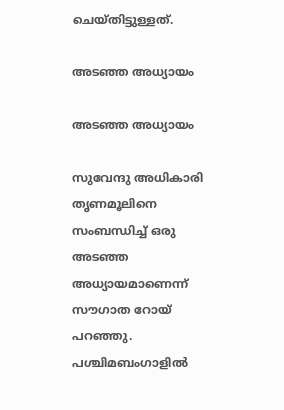ചെയ്തിട്ടുള്ളത്.

അടഞ്ഞ അധ്യായം

അടഞ്ഞ അധ്യായം

സുവേന്ദു അധികാരി തൃണമൂലിനെ സംബന്ധിച്ച് ഒരു അടഞ്ഞ അധ്യായമാണെന്ന് സൗഗാത റോയ് പറഞ്ഞു. പശ്ചിമബംഗാളിൽ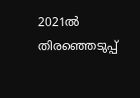2021ൽ തിരഞ്ഞെടുപ്പ്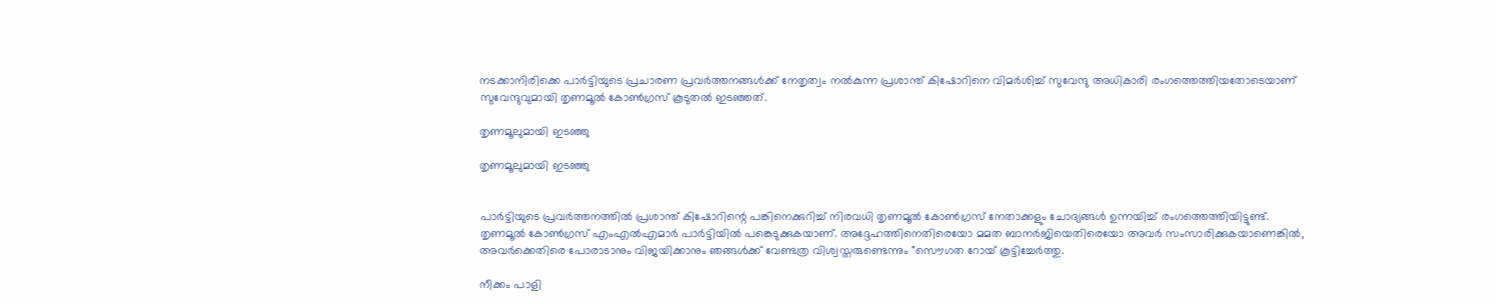നടക്കാനിരിക്കെ പാർട്ടിയുടെ പ്രചാരണ പ്രവർത്തനങ്ങൾക്ക് നേതൃത്വം നൽകുന്ന പ്രശാന്ത് കിഷോറിനെ വിമർശിച്ച് സുവേന്ദു അധികാരി രംഗത്തെത്തിയതോടെയാണ് സുവേന്ദുവുമായി തൃണമൂൽ കോൺഗ്രസ് കൂടുതൽ ഇടഞ്ഞത്.

തൃണമൂലുമായി ഇടഞ്ഞു

തൃണമൂലുമായി ഇടഞ്ഞു


പാർട്ടിയുടെ പ്രവർത്തനത്തിൽ പ്രശാന്ത് കിഷോറിന്റെ പങ്കിനെക്കുറിച്ച് നിരവധി തൃണമൂൽ കോൺഗ്രസ് നേതാക്കളും ചോദ്യങ്ങൾ ഉന്നയിച്ച് രംഗത്തെത്തിയിട്ടുണ്ട്. തൃണമൂൽ കോൺഗ്രസ് എം‌എൽ‌എമാർ പാർട്ടിയിൽ പങ്കെടുക്കുകയാണ്. അദ്ദേഹത്തിനെതിരെയോ മമത ബാനർജിയെതിരെയോ അവർ സംസാരിക്കുകയാണെങ്കിൽ, അവർക്കെതിരെ പോരാടാനും വിജയിക്കാനും ഞങ്ങൾക്ക് വേണ്ടത്ര വിശ്വസ്തരുണ്ടെന്നും "സൌഗത റോയ് കൂട്ടിച്ചേർത്തു.

നീക്കം പാളി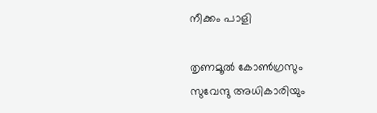നീക്കം പാളി

തൃണമൂൽ കോൺഗ്രസും സുവേന്ദു അധികാരിയും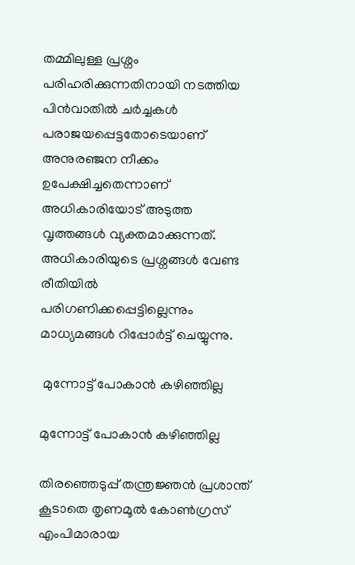തമ്മിലുള്ള പ്രശ്നം പരിഹരിക്കുന്നതിനായി നടത്തിയ പിൻവാതിൽ ചർച്ചകൾ പരാജയപ്പെട്ടതോടെയാണ് അനുരഞ്ജന നീക്കം ഉപേക്ഷിച്ചതെന്നാണ് അധികാരിയോട് അടുത്ത വൃത്തങ്ങൾ വ്യക്തമാക്കുന്നത്. അധികാരിയുടെ പ്രശ്നങ്ങൾ വേണ്ട രീതിയിൽ പരിഗണിക്കപ്പെട്ടില്ലെന്നും മാധ്യമങ്ങൾ റിപ്പോർട്ട് ചെയ്യുന്നു.

 മുന്നോട്ട് പോകാൻ കഴിഞ്ഞില്ല

മുന്നോട്ട് പോകാൻ കഴിഞ്ഞില്ല

തിരഞ്ഞെടുപ്പ് തന്ത്രജ്ഞൻ പ്രശാന്ത് കൂടാതെ തൃണമൂൽ കോൺഗ്രസ് എം‌പിമാരായ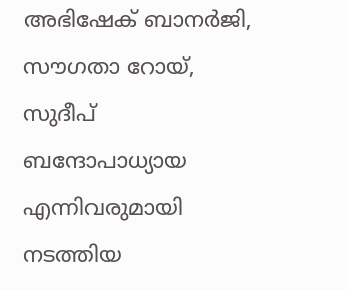അഭിഷേക് ബാനർജി, സൗഗതാ റോയ്, സുദീപ് ബന്ദോപാധ്യായ എന്നിവരുമായി നടത്തിയ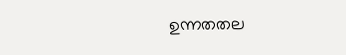ഉന്നതതല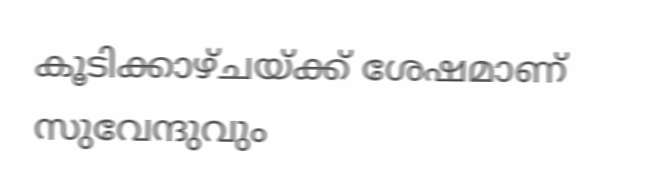കൂടിക്കാഴ്ചയ്ക്ക് ശേഷമാണ് സുവേന്ദുവും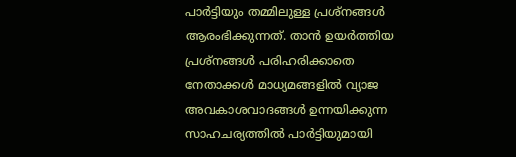പാർട്ടിയും തമ്മിലുള്ള പ്രശ്നങ്ങൾ ആരംഭിക്കുന്നത്. താൻ ഉയർത്തിയ പ്രശ്നങ്ങൾ പരിഹരിക്കാതെ നേതാക്കൾ മാധ്യമങ്ങളിൽ വ്യാജ അവകാശവാദങ്ങൾ ഉന്നയിക്കുന്ന സാഹചര്യത്തിൽ പാർട്ടിയുമായി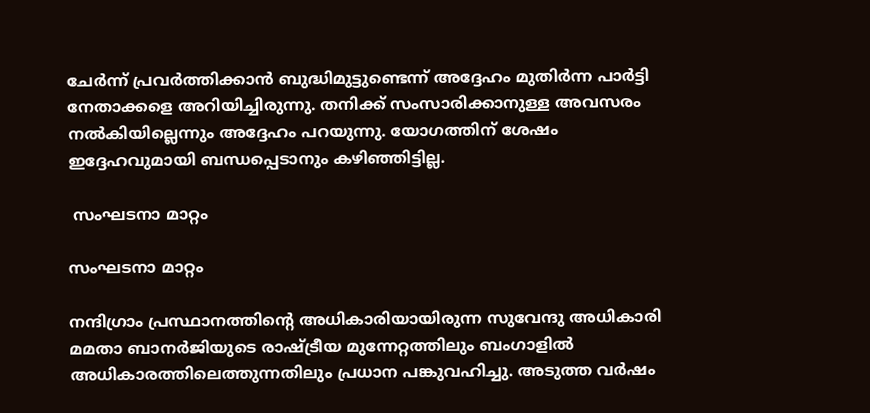ചേർന്ന് പ്രവർത്തിക്കാൻ ബുദ്ധിമുട്ടുണ്ടെന്ന് അദ്ദേഹം മുതിർന്ന പാർട്ടി നേതാക്കളെ അറിയിച്ചിരുന്നു. തനിക്ക് സംസാരിക്കാനുള്ള അവസരം നൽകിയില്ലെന്നും അദ്ദേഹം പറയുന്നു. യോഗത്തിന് ശേഷം ഇദ്ദേഹവുമായി ബന്ധപ്പെടാനും കഴിഞ്ഞിട്ടില്ല.

 സംഘടനാ മാറ്റം

സംഘടനാ മാറ്റം

നന്ദിഗ്രാം പ്രസ്ഥാനത്തിന്റെ അധികാരിയായിരുന്ന സുവേന്ദു അധികാരി മമതാ ബാനർജിയുടെ രാഷ്ട്രീയ മുന്നേറ്റത്തിലും ബംഗാളിൽ അധികാരത്തിലെത്തുന്നതിലും പ്രധാന പങ്കുവഹിച്ചു. അടുത്ത വർഷം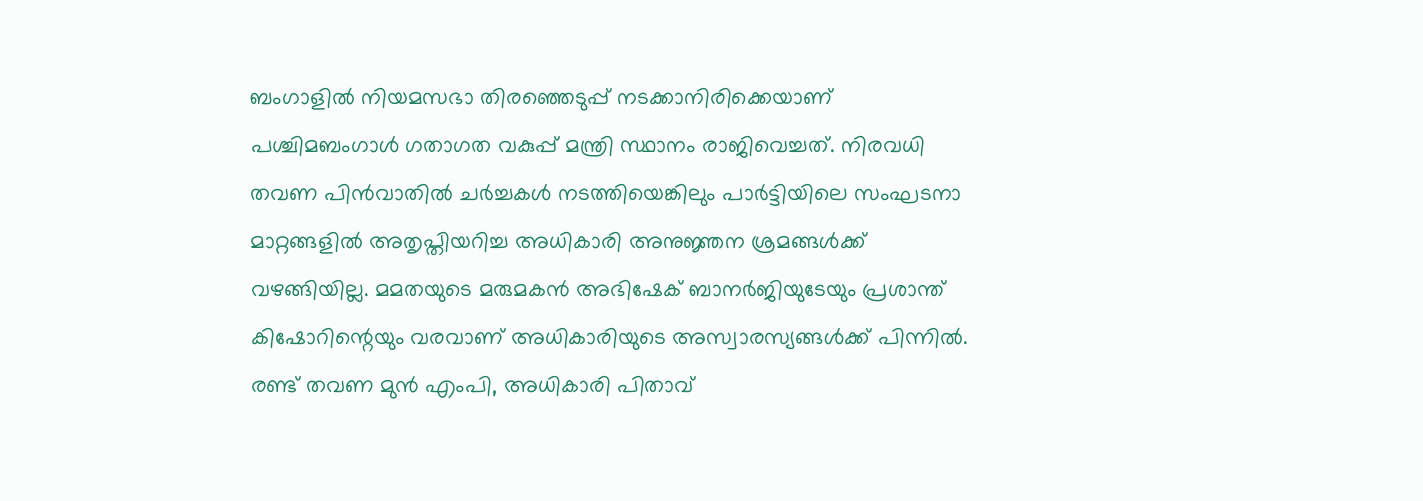ബംഗാളിൽ നിയമസഭാ തിരഞ്ഞെടുപ്പ് നടക്കാനിരിക്കെയാണ് പശ്ചിമബംഗാൾ ഗതാഗത വകുപ്പ് മന്ത്രി സ്ഥാനം രാജിവെച്ചത്. നിരവധി തവണ പിൻവാതിൽ ചർച്ചകൾ നടത്തിയെങ്കിലും പാർട്ടിയിലെ സംഘടനാ മാറ്റങ്ങളിൽ അതൃപ്തിയറിച്ച അധികാരി അനുജ്ഞന ശ്രമങ്ങൾക്ക് വഴങ്ങിയില്ല. മമതയുടെ മരുമകൻ അഭിഷേക് ബാനർജിയുടേയും പ്രശാന്ത് കിഷോറിന്റെയും വരവാണ് അധികാരിയുടെ അസ്വാരസ്യങ്ങൾക്ക് പിന്നിൽ. രണ്ട് തവണ മുൻ എംപി, അധികാരി പിതാവ്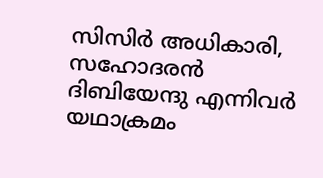സിസിർ അധികാരി, സഹോദരൻ ദിബിയേന്ദു എന്നിവർ യഥാക്രമം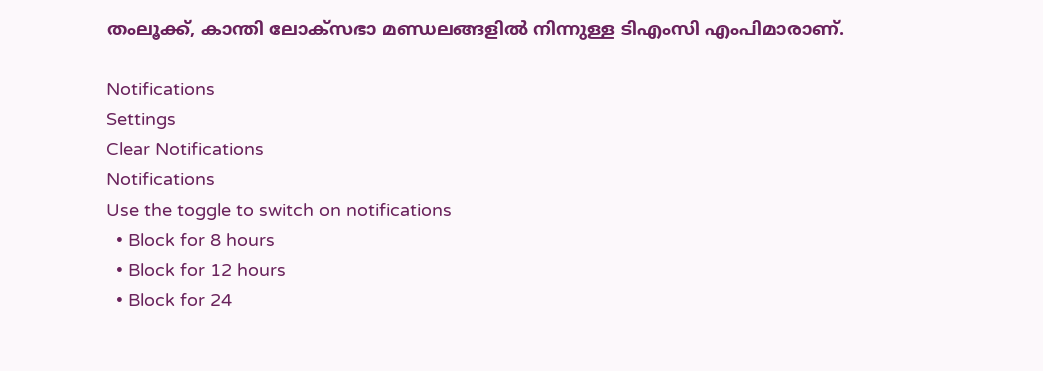തംലൂക്ക്, കാന്തി ലോക്സഭാ മണ്ഡലങ്ങളിൽ നിന്നുള്ള ടിഎംസി എംപിമാരാണ്.

Notifications
Settings
Clear Notifications
Notifications
Use the toggle to switch on notifications
  • Block for 8 hours
  • Block for 12 hours
  • Block for 24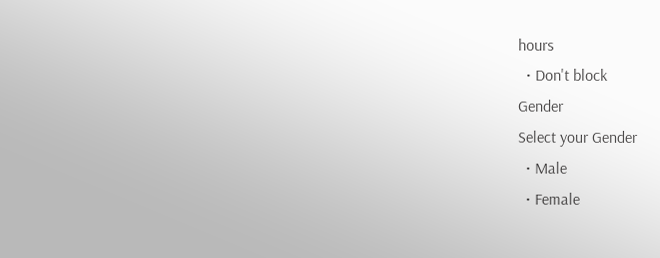hours
  • Don't block
Gender
Select your Gender
  • Male
  • Female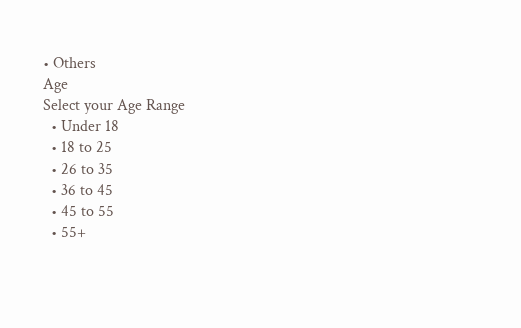• Others
Age
Select your Age Range
  • Under 18
  • 18 to 25
  • 26 to 35
  • 36 to 45
  • 45 to 55
  • 55+